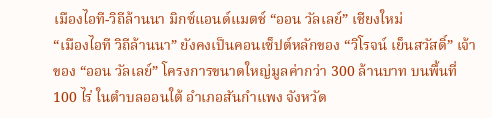เมืองไอที-วิถีล้านนา มิกซ์แอนด์แมตช์ “ออน วัลเลย์” เชียงใหม่
“เมืองไอที วิถีล้านนา” ยังคงเป็นคอนเซ็ปต์หลักของ “วิโรจน์ เย็นสวัสดิ์” เจ้าของ “ออน วัลเลย์” โครงการขนาดใหญ่มูลค่ากว่า 300 ล้านบาท บนพื้นที่ 100 ไร่ ในตำบลออนใต้ อำเภอสันกำแพง จังหวัด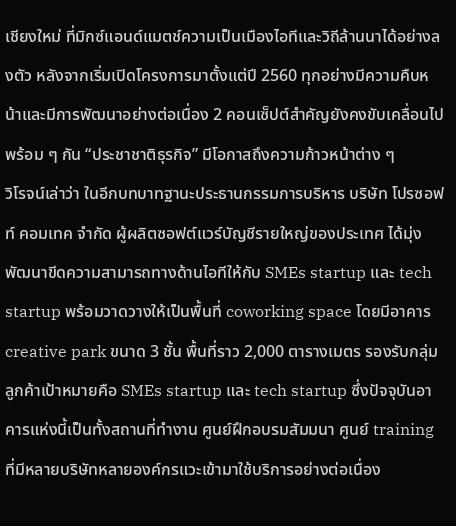เชียงใหม่ ที่มิกซ์แอนด์แมตช์ความเป็นเมืองไอทีและวิถีล้านนาได้อย่างลงตัว หลังจากเริ่มเปิดโครงการมาตั้งแต่ปี 2560 ทุกอย่างมีความคืบหน้าและมีการพัฒนาอย่างต่อเนื่อง 2 คอนเซ็ปต์สำคัญยังคงขับเคลื่อนไปพร้อม ๆ กัน “ประชาชาติธุรกิจ” มีโอกาสถึงความก้าวหน้าต่าง ๆ
วิโรจน์เล่าว่า ในอีกบทบาทฐานะประธานกรรมการบริหาร บริษัท โปรซอฟท์ คอมเทค จำกัด ผู้ผลิตซอฟต์แวร์บัญชีรายใหญ่ของประเทศ ได้มุ่งพัฒนาขีดความสามารถทางด้านไอทีให้กับ SMEs startup และ tech startup พร้อมวาดวางให้เป็นพื้นที่ coworking space โดยมีอาคาร creative park ขนาด 3 ชั้น พื้นที่ราว 2,000 ตารางเมตร รองรับกลุ่มลูกค้าเป้าหมายคือ SMEs startup และ tech startup ซึ่งปัจจุบันอาคารแห่งนี้เป็นทั้งสถานที่ทำงาน ศูนย์ฝึกอบรมสัมมนา ศูนย์ training ที่มีหลายบริษัทหลายองค์กรแวะเข้ามาใช้บริการอย่างต่อเนื่อง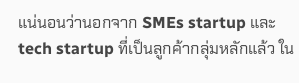แน่นอนว่านอกจาก SMEs startup และ tech startup ที่เป็นลูกค้ากลุ่มหลักแล้ว ใน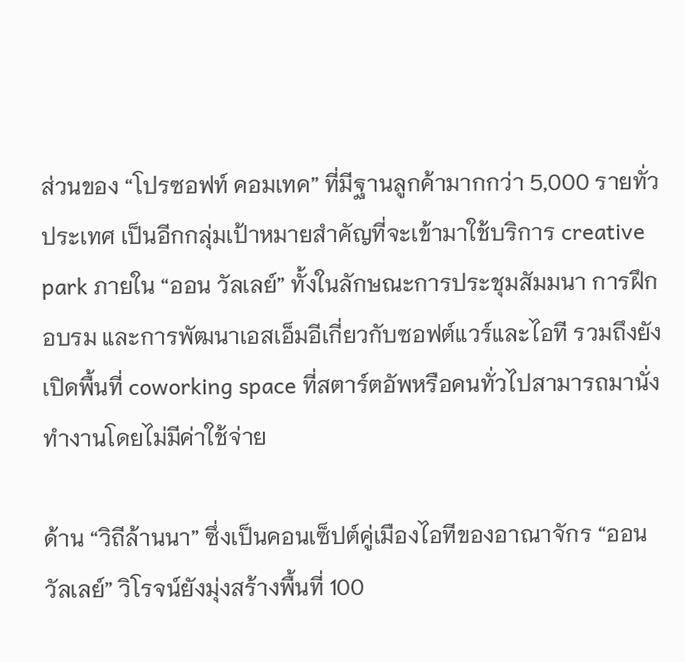ส่วนของ “โปรซอฟท์ คอมเทค” ที่มีฐานลูกค้ามากกว่า 5,000 รายทั่วประเทศ เป็นอีกกลุ่มเป้าหมายสำคัญที่จะเข้ามาใช้บริการ creative park ภายใน “ออน วัลเลย์” ทั้งในลักษณะการประชุมสัมมนา การฝึกอบรม และการพัฒนาเอสเอ็มอีเกี่ยวกับซอฟต์แวร์และไอที รวมถึงยังเปิดพื้นที่ coworking space ที่สตาร์ตอัพหรือคนทั่วไปสามารถมานั่งทำงานโดยไม่มีค่าใช้จ่าย

ด้าน “วิถีล้านนา” ซึ่งเป็นคอนเซ็ปต์คู่เมืองไอทีของอาณาจักร “ออน วัลเลย์” วิโรจน์ยังมุ่งสร้างพื้นที่ 100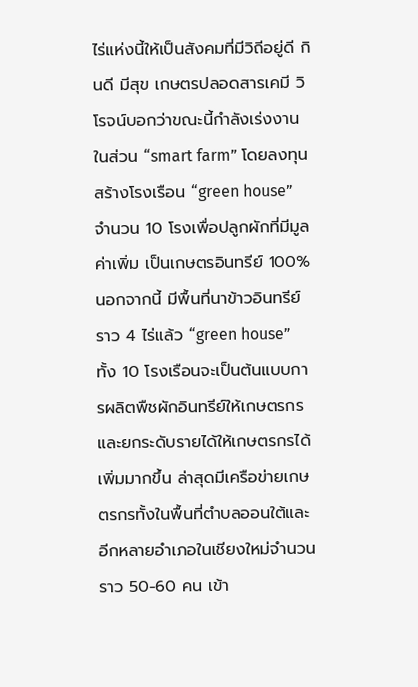ไร่แห่งนี้ให้เป็นสังคมที่มีวิถีอยู่ดี กินดี มีสุข เกษตรปลอดสารเคมี วิโรจน์บอกว่าขณะนี้กำลังเร่งงานในส่วน “smart farm” โดยลงทุนสร้างโรงเรือน “green house” จำนวน 10 โรงเพื่อปลูกผักที่มีมูลค่าเพิ่ม เป็นเกษตรอินทรีย์ 100% นอกจากนี้ มีพื้นที่นาข้าวอินทรีย์ราว 4 ไร่แล้ว “green house” ทั้ง 10 โรงเรือนจะเป็นต้นแบบการผลิตพืชผักอินทรีย์ให้เกษตรกรและยกระดับรายได้ให้เกษตรกรได้เพิ่มมากขึ้น ล่าสุดมีเครือข่ายเกษตรกรทั้งในพื้นที่ตำบลออนใต้และอีกหลายอำเภอในเชียงใหม่จำนวนราว 50-60 คน เข้า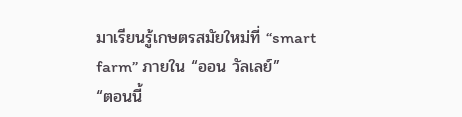มาเรียนรู้เกษตรสมัยใหม่ที่ “smart farm” ภายใน “ออน วัลเลย์”
“ตอนนี้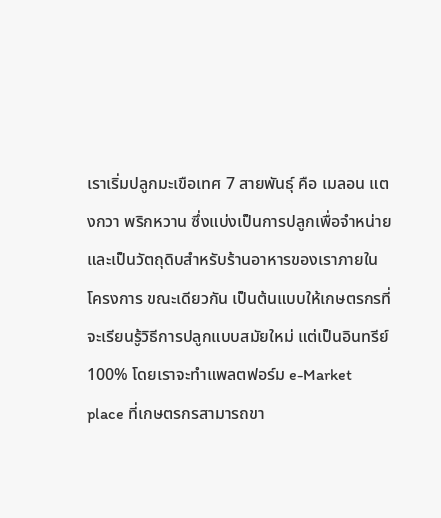เราเริ่มปลูกมะเขือเทศ 7 สายพันธุ์ คือ เมลอน แตงกวา พริกหวาน ซึ่งแบ่งเป็นการปลูกเพื่อจำหน่ายและเป็นวัตถุดิบสำหรับร้านอาหารของเราภายในโครงการ ขณะเดียวกัน เป็นต้นแบบให้เกษตรกรที่จะเรียนรู้วิธีการปลูกแบบสมัยใหม่ แต่เป็นอินทรีย์ 100% โดยเราจะทำแพลตฟอร์ม e-Market place ที่เกษตรกรสามารถขา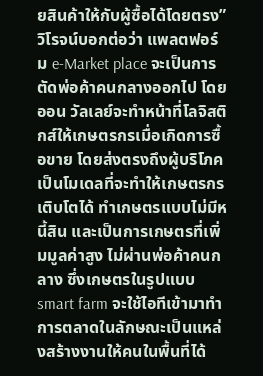ยสินค้าให้กับผู้ซื้อได้โดยตรง”
วิโรจน์บอกต่อว่า แพลตฟอร์ม e-Market place จะเป็นการตัดพ่อค้าคนกลางออกไป โดยออน วัลเลย์จะทำหน้าที่โลจิสติกส์ให้เกษตรกรเมื่อเกิดการซื้อขาย โดยส่งตรงถึงผู้บริโภค เป็นโมเดลที่จะทำให้เกษตรกรเติบโตได้ ทำเกษตรแบบไม่มีหนี้สิน และเป็นการเกษตรที่เพิ่มมูลค่าสูง ไม่ผ่านพ่อค้าคนกลาง ซึ่งเกษตรในรูปแบบ smart farm จะใช้ไอทีเข้ามาทำการตลาดในลักษณะเป็นแหล่งสร้างงานให้คนในพื้นที่ได้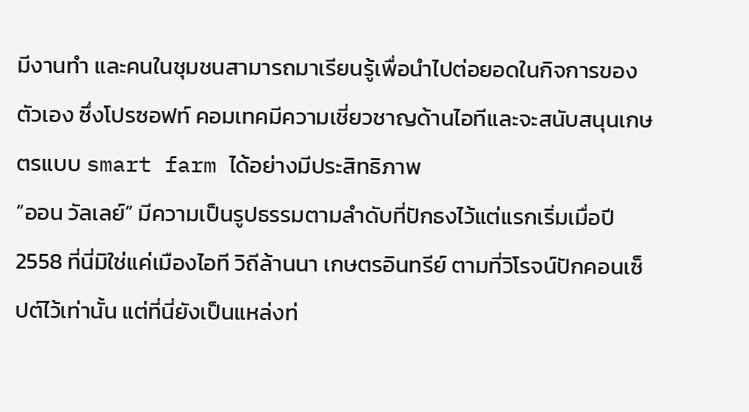มีงานทำ และคนในชุมชนสามารถมาเรียนรู้เพื่อนำไปต่อยอดในกิจการของตัวเอง ซึ่งโปรซอฟท์ คอมเทคมีความเชี่ยวชาญด้านไอทีและจะสนับสนุนเกษตรแบบ smart farm ได้อย่างมีประสิทธิภาพ
“ออน วัลเลย์” มีความเป็นรูปธรรมตามลำดับที่ปักธงไว้แต่แรกเริ่มเมื่อปี 2558 ที่นี่มิใช่แค่เมืองไอที วิถีล้านนา เกษตรอินทรีย์ ตามที่วิโรจน์ปักคอนเซ็ปต์ไว้เท่านั้น แต่ที่นี่ยังเป็นแหล่งท่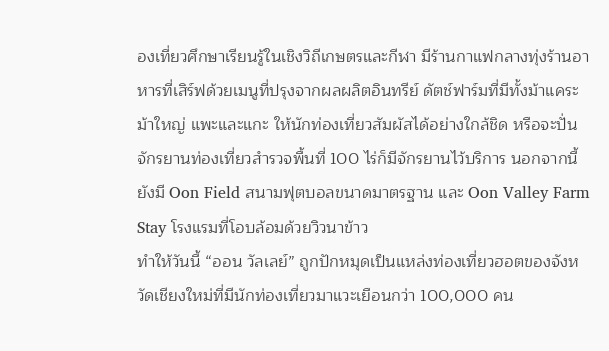องเที่ยวศึกษาเรียนรู้ในเชิงวิถีเกษตรและกีฬา มีร้านกาแฟกลางทุ่งร้านอาหารที่เสิร์ฟด้วยเมนูที่ปรุงจากผลผลิตอินทรีย์ ดัตช์ฟาร์มที่มีทั้งม้าแคระ ม้าใหญ่ แพะและแกะ ให้นักท่องเที่ยวสัมผัสได้อย่างใกล้ชิด หรือจะปั่นจักรยานท่องเที่ยวสำรวจพื้นที่ 100 ไร่ก็มีจักรยานไว้บริการ นอกจากนี้ ยังมี Oon Field สนามฟุตบอลขนาดมาตรฐาน และ Oon Valley Farm Stay โรงแรมที่โอบล้อมด้วยวิวนาข้าว
ทำให้วันนี้ “ออน วัลเลย์” ถูกปักหมุดเป็นแหล่งท่องเที่ยวฮอตของจังหวัดเชียงใหม่ที่มีนักท่องเที่ยวมาแวะเยือนกว่า 100,000 คน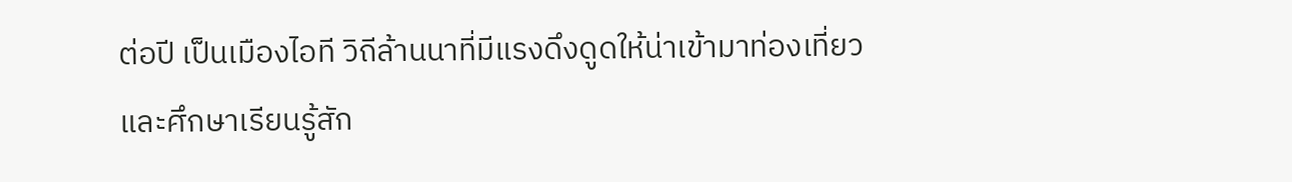ต่อปี เป็นเมืองไอที วิถีล้านนาที่มีแรงดึงดูดให้น่าเข้ามาท่องเที่ยวและศึกษาเรียนรู้สัก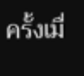ครั้งเมื่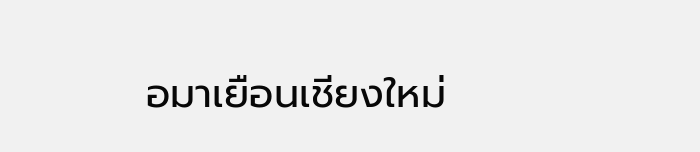อมาเยือนเชียงใหม่